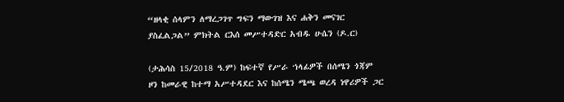“ዘላቂ ሰላምን ለማረጋገጥ ግፍን ማውገዝ እና ሐቅን መናገር ያስፈልጋል” ምክትል ርእሰ መሥተዳድር አብዱ ሁሴን (ዶ.ር)

(ታሕሳስ 15/2018 ዓ.ም) ከፍተኛ የሥራ ኀላፊዎች በሰሜን ጎጃም ዞን ከመራዊ ከተማ አሥተዳደር እና ከሰሜን ሜጫ ወረዳ ነዋሪዎች ጋር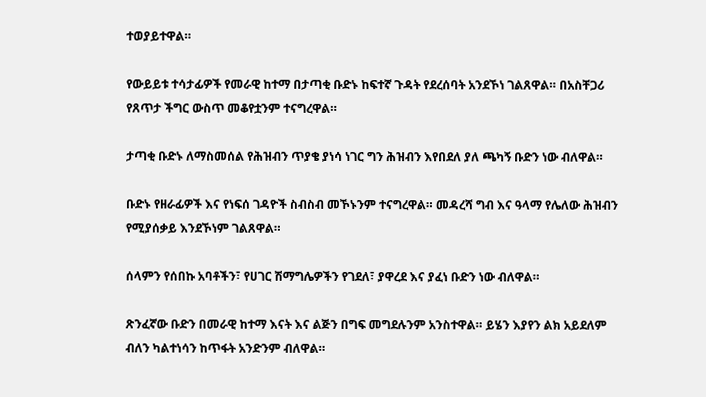ተወያይተዋል።

የውይይቱ ተሳታፊዎች የመራዊ ከተማ በታጣቂ ቡድኑ ከፍተኛ ጉዳት የደረሰባት አንደኾነ ገልጸዋል። በአስቸጋሪ የጸጥታ ችግር ውስጥ መቆየቷንም ተናግረዋል።

ታጣቂ ቡድኑ ለማስመሰል የሕዝብን ጥያቄ ያነሳ ነገር ግን ሕዝብን እየበደለ ያለ ጫካኝ ቡድን ነው ብለዋል።

ቡድኑ የዘራፊዎች እና የነፍሰ ገዳዮች ስብስብ መኾኑንም ተናግረዋል። መዳረሻ ግብ እና ዓላማ የሌለው ሕዝብን የሚያሰቃይ እንደኾነም ገልጸዋል።

ሰላምን የሰበኩ አባቶችን፣ የሀገር ሽማግሌዎችን የገደለ፣ ያዋረደ እና ያፈነ ቡድን ነው ብለዋል።

ጽንፈኛው ቡድን በመራዊ ከተማ እናት እና ልጅን በግፍ መግደሉንም አንስተዋል። ይሄን እያየን ልክ አይደለም ብለን ካልተነሳን ከጥፋት አንድንም ብለዋል።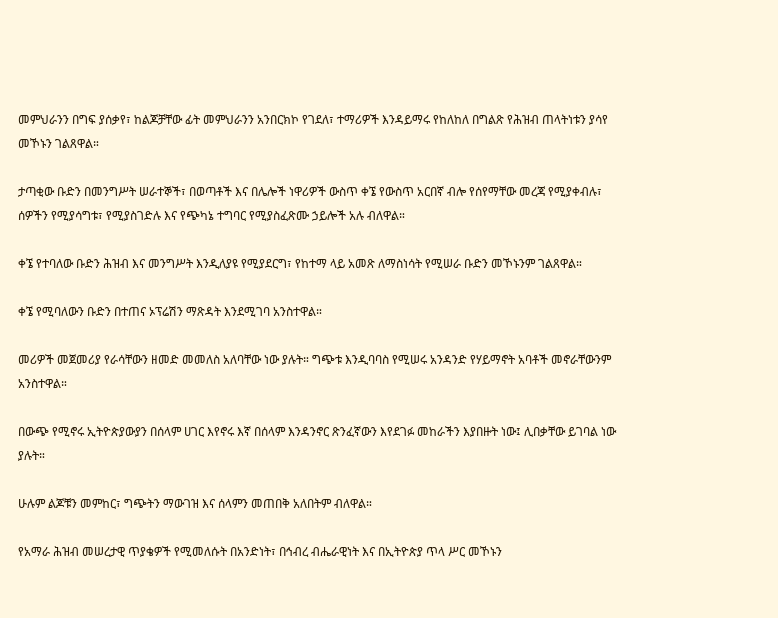መምህራንን በግፍ ያሰቃየ፣ ከልጆቻቸው ፊት መምህራንን አንበርክኮ የገደለ፣ ተማሪዎች እንዳይማሩ የከለከለ በግልጽ የሕዝብ ጠላትነቱን ያሳየ መኾኑን ገልጸዋል።

ታጣቂው ቡድን በመንግሥት ሠራተኞች፣ በወጣቶች እና በሌሎች ነዋሪዎች ውስጥ ቀኜ የውስጥ አርበኛ ብሎ የሰየማቸው መረጃ የሚያቀብሉ፣ ሰዎችን የሚያሳግቱ፣ የሚያስገድሉ እና የጭካኔ ተግባር የሚያስፈጽሙ ኃይሎች አሉ ብለዋል።

ቀኜ የተባለው ቡድን ሕዝብ እና መንግሥት እንዲለያዩ የሚያደርግ፣ የከተማ ላይ አመጽ ለማስነሳት የሚሠራ ቡድን መኾኑንም ገልጸዋል።

ቀኜ የሚባለውን ቡድን በተጠና ኦፕሬሽን ማጽዳት እንደሚገባ አንስተዋል።

መሪዎች መጀመሪያ የራሳቸውን ዘመድ መመለስ አለባቸው ነው ያሉት። ግጭቱ እንዲባባስ የሚሠሩ አንዳንድ የሃይማኖት አባቶች መኖራቸውንም አንስተዋል።

በውጭ የሚኖሩ ኢትዮጵያውያን በሰላም ሀገር እየኖሩ እኛ በሰላም እንዳንኖር ጽንፈኛውን እየደገፉ መከራችን እያበዙት ነው፤ ሊበቃቸው ይገባል ነው ያሉት።

ሁሉም ልጆቹን መምከር፣ ግጭትን ማውገዝ እና ሰላምን መጠበቅ አለበትም ብለዋል።

የአማራ ሕዝብ መሠረታዊ ጥያቄዎች የሚመለሱት በአንድነት፣ በኅብረ ብሔራዊነት እና በኢትዮጵያ ጥላ ሥር መኾኑን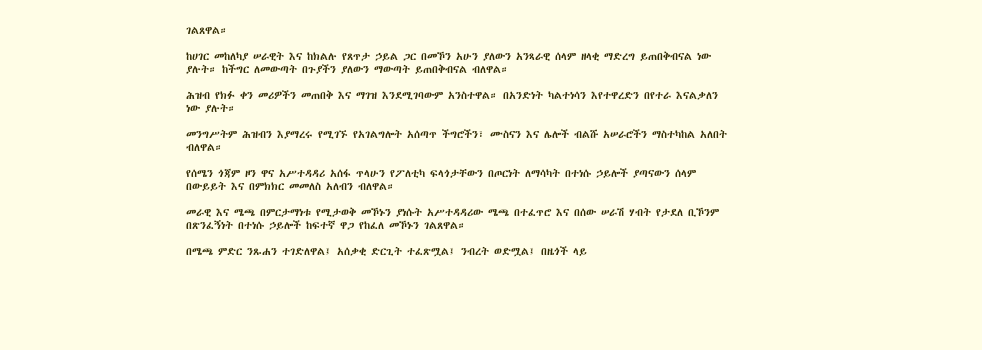ገልጸዋል።

ከሀገር መከለካያ ሠራዊት እና ከክልሉ የጸጥታ ኃይል ጋር በመኾን አሁን ያለውን አንጻራዊ ሰላም ዘላቂ ማድረግ ይጠበቅብናል ነው ያሉት። ከችግር ለመውጣት በጉያችን ያለውን ማውጣት ይጠበቅብናል ብለዋል።

ሕዝብ የክፉ ቀን መሪዎችን መጠበቅ እና ማገዝ እንደሚገባውም አንስተዋል። በአንድነት ካልተነሳን እየተዋረድን በየተራ እናልቃለን ነው ያሉት።

መንግሥትም ሕዝብን እያማረሩ የሚገኙ የአገልግሎት አሰጣጥ ችግሮችን፣ ሙስናን እና ሌሎች ብልሹ አሠራሮችን ማስተካከል አለበት ብለዋል።

የሰሜን ጎጃም ዞን ዋና አሥተዳዳሪ አሰፋ ጥላሁን የፖለቲካ ፍላጎታቸውን በጦርነት ለማሳካት በተነሱ ኃይሎች ያጣናውን ሰላም በውይይት እና በምክክር መመለስ አለብን ብለዋል።

መራዊ እና ሜጫ በምርታማነቱ የሚታወቅ መኾኑን ያነሱት አሥተዳዳሪው ሜጫ በተፈጥሮ እና በሰው ሠራሽ ሃብት የታደለ ቢኾንም በጽንፈኝነት በተነሱ ኃይሎች ከፍተኛ ዋጋ የከፈለ መኾኑን ገልጸዋል።

በሜጫ ምድር ንጹሐን ተገድለዋል፤ አሰቃቂ ድርጊት ተፈጽሟል፤ ንብረት ወድሟል፤ በዜጎች ላይ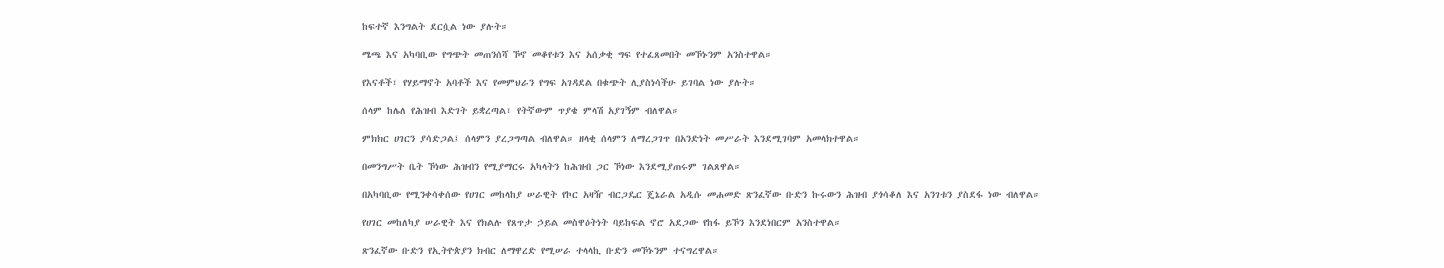ከፍተኛ እንግልት ደርሷል ነው ያሉት።

ሜጫ እና አካባቢው የግጭት መጠንሰሻ ኾኖ መቆየቱን እና አሰቃቂ ግፍ የተፈጸመበት መኾኑንም አንስተዋል።

የእናቶች፣ የሃይማኖት አባቶች እና የመምህራን የግፍ አገዳደል በቁጭት ሊያስነሳችሁ ይገባል ነው ያሉት።

ሰላም ከሌለ የሕዝብ እድገት ይቋረጣል፣ የትኛውም ጥያቄ ምላሽ አያገኝም ብለዋል።

ምክክር ሀገርን ያሳድጋል፤ ሰላምን ያረጋግጣል ብለዋል። ዘላቂ ሰላምን ለማረጋገጥ በአንድነት መሥራት እንደሚገባም አመላክተዋል።

በመንግሥት ቤት ኾነው ሕዝብን የሚያማርሩ አካላትን ከሕዝብ ጋር ኾነው እንደሚያጠሩም ገልጸዋል።

በአካባቢው የሚንቀሳቀሰው የሀገር መከላከያ ሠራዊት የኮር አዛዥ ብርጋዴር ጄኔራል አዲሱ መሐመድ ጽንፈኛው ቡድን ኩሩውን ሕዝብ ያጎሳቆለ እና አንገቱን ያስደፋ ነው ብለዋል።

የሀገር መከለካያ ሠራዊት እና የክልሉ የጸጥታ ኃይል መስዋዕትነት ባይከፍል ኖሮ አደጋው የከፋ ይኾን እንደነበርም አንስተዋል።

ጽንፈኛው ቡድን የኢትዮጵያን ክብር ለማዋረድ የሚሠራ ተላላኪ ቡድን መኾኑንም ተናግረዋል።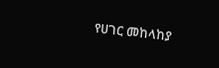የሀገር መከላከያ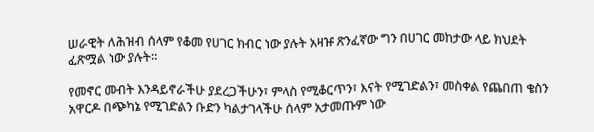ሠራዊት ለሕዝብ ሰላም የቆመ የሀገር ክብር ነው ያሉት አዛዡ ጽንፈኛው ግን በሀገር መከታው ላይ ክህደት ፈጽሟል ነው ያሉት።

የመኖር መብት እንዳይኖራችሁ ያደረጋችሁን፣ ምላስ የሚቆርጥን፣ እናት የሚገድልን፣ መስቀል የጨበጠ ቄስን አዋርዶ በጭካኔ የሚገድልን ቡድን ካልታገላችሁ ሰላም አታመጡም ነው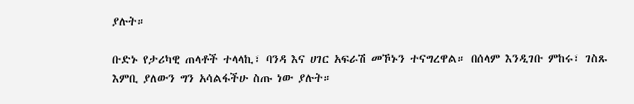ያሉት።

ቡድኑ የታሪካዊ ጠላቶች ተላላኪ፣ ባንዳ እና ሀገር አፍራሽ መኾኑን ተናግረዋል። በሰላም እንዲገቡ ምከሩ፣ ገስጹ እምቢ ያለውን ግን አሳልፋችሁ ስጡ ነው ያሉት።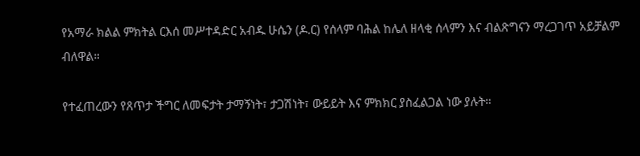የአማራ ክልል ምክትል ርእሰ መሥተዳድር አብዱ ሁሴን (ዶ.ር) የሰላም ባሕል ከሌለ ዘላቂ ሰላምን እና ብልጽግናን ማረጋገጥ አይቻልም ብለዋል።

የተፈጠረውን የጸጥታ ችግር ለመፍታት ታማኝነት፣ ታጋሽነት፣ ውይይት እና ምክክር ያስፈልጋል ነው ያሉት።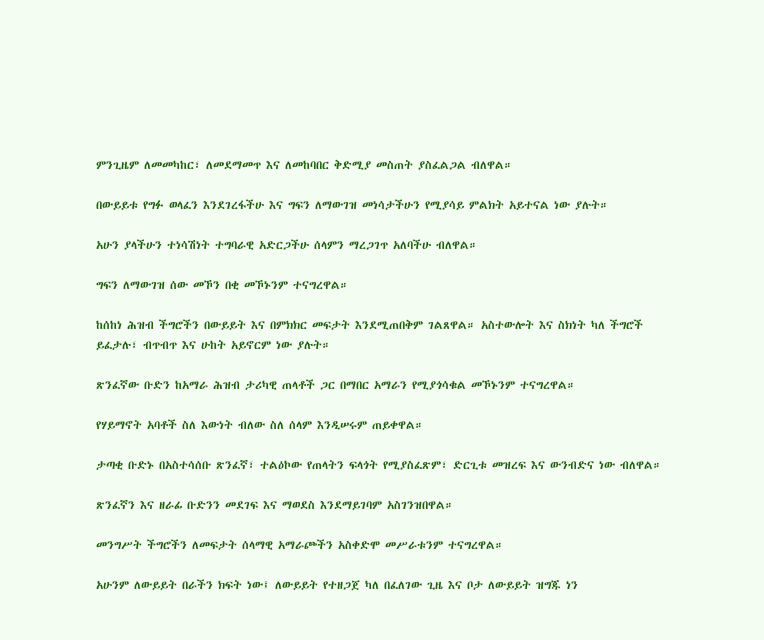ምንጊዜም ለመመካከር፣ ለመደማመጥ እና ለመከባበር ቅድሚያ መስጠት ያስፈልጋል ብለዋል።

በውይይቱ የግፉ ወላፈን እንደገረፋችሁ እና ግፍን ለማውገዝ መነሳታችሁን የሚያሳይ ምልክት አይተናል ነው ያሉት።

አሁን ያላችሁን ተነሳሽነት ተግባራዊ አድርጋችሁ ሰላምን ማረጋገጥ አለባችሁ ብለዋል።

ግፍን ለማውገዝ ሰው መኾን በቂ መኾኑንም ተናግረዋል።

ከሰከነ ሕዝብ ችግሮችን በውይይት እና በምክክር መፍታት እንደሚጠበቅም ገልጸዋል። አስተውሎት እና ስክነት ካለ ችግሮች ይፈታሉ፣ ብጥብጥ እና ሁከት አይኖርም ነው ያሉት።

ጽንፈኛው ቡድን ከአማራ ሕዝብ ታሪካዊ ጠላቶች ጋር በማበር አማራን የሚያጎሳቁል መኾኑንም ተናግረዋል።

የሃይማኖት አባቶች ስለ እውነት ብለው ስለ ሰላም እንዲሠሩም ጠይቀዋል።

ታጣቂ ቡድኑ በአስተሳሰቡ ጽንፈኛ፣ ተልዕኮው የጠላትን ፍላጎት የሚያስፈጽም፣ ድርጊቱ መዝረፍ እና ውንብድና ነው ብለዋል።

ጽንፈኛን እና ዘራፊ ቡድንን መደገፍ እና ማወደስ እንደማይገባም አስገንዝበዋል።

መንግሥት ችግሮችን ለመፍታት ሰላማዊ አማራጮችን አስቀድሞ መሥራቱንም ተናግረዋል።

አሁንም ለውይይት በራችን ክፍት ነው፤ ለውይይት የተዘጋጀ ካለ በፈለገው ጊዜ እና ቦታ ለውይይት ዝግጁ ነን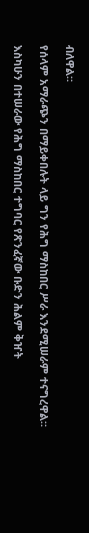ብለዋል።

የሰላም አማራጭን በማይቀበሉት ላይ ግን የሕግ ማስከበር ሥራ እንደሚሠራም ተናግረዋል።

እስካሁን በተሠራው የሕግ ማስከበር ተግባር የጽንፈኛው ቡድን ሕልም ቅዠት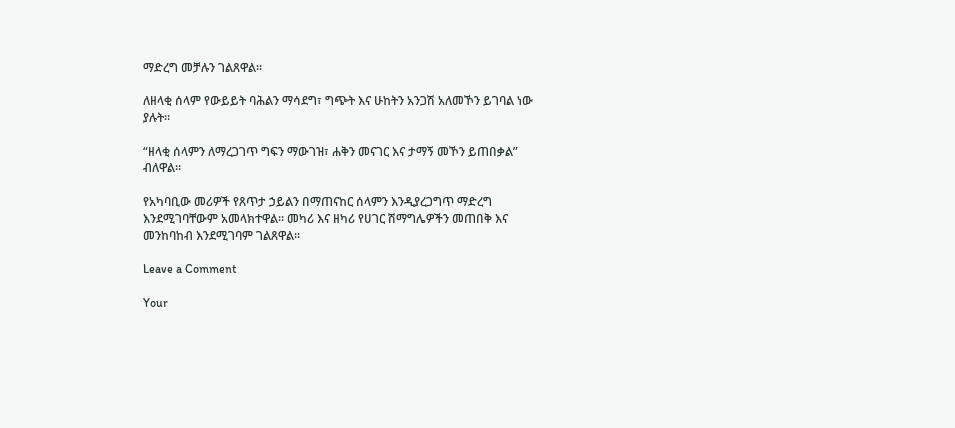ማድረግ መቻሉን ገልጸዋል።

ለዘላቂ ሰላም የውይይት ባሕልን ማሳደግ፣ ግጭት እና ሁከትን አንጋሽ አለመኾን ይገባል ነው ያሉት።

“ዘላቂ ሰላምን ለማረጋገጥ ግፍን ማውገዝ፣ ሐቅን መናገር እና ታማኝ መኾን ይጠበቃል” ብለዋል።

የአካባቢው መሪዎች የጸጥታ ኃይልን በማጠናከር ሰላምን እንዲያረጋግጥ ማድረግ እንደሚገባቸውም አመላክተዋል። መካሪ እና ዘካሪ የሀገር ሽማግሌዎችን መጠበቅ እና መንከባከብ እንደሚገባም ገልጸዋል።

Leave a Comment

Your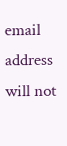email address will not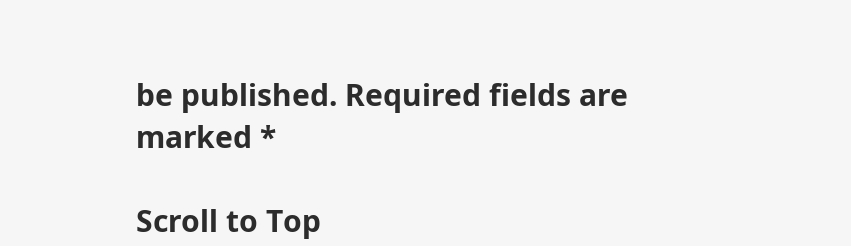be published. Required fields are marked *

Scroll to Top